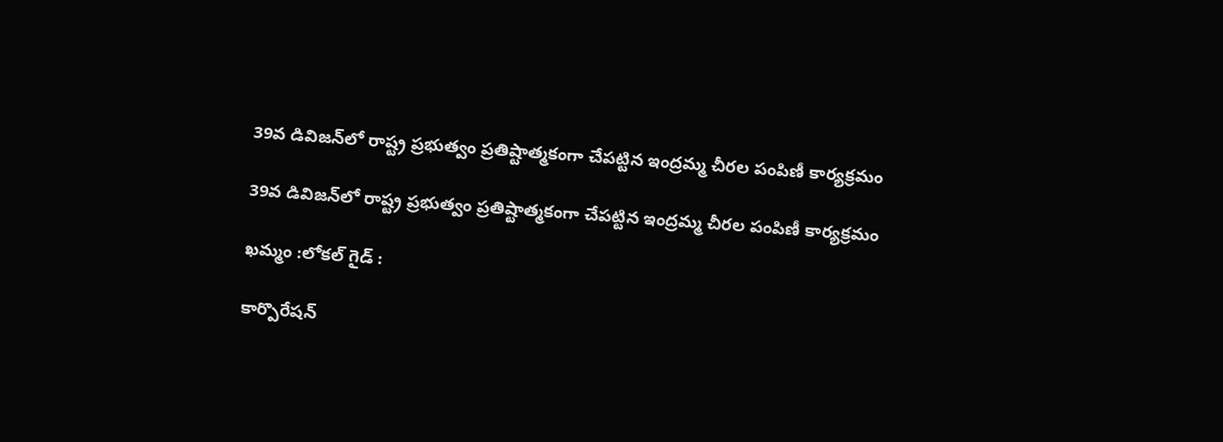39వ డివిజన్‌లో రాష్ట్ర ప్రభుత్వం ప్రతిష్టాత్మకంగా చేపట్టిన ఇంద్రమ్మ చీరల పంపిణీ కార్యక్రమం

39వ డివిజన్‌లో రాష్ట్ర ప్రభుత్వం ప్రతిష్టాత్మకంగా చేపట్టిన ఇంద్రమ్మ చీరల పంపిణీ కార్యక్రమం

ఖమ్మం :లోకల్ గైడ్ :

కార్పొరేషన్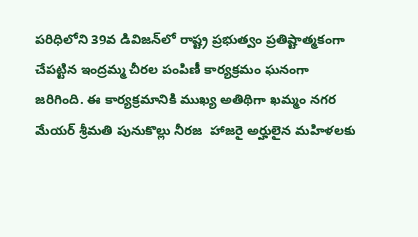పరిధిలోని 39వ డివిజన్‌లో రాష్ట్ర ప్రభుత్వం ప్రతిష్టాత్మకంగా చేపట్టిన ఇంద్రమ్మ చీరల పంపిణీ కార్యక్రమం ఘనంగా జరిగింది. ఈ కార్యక్రమానికి ముఖ్య అతిథిగా ఖమ్మం నగర మేయర్ శ్రీమతి పునుకొల్లు నీరజ  హాజరై అర్హులైన మహిళలకు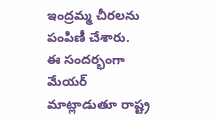ఇంద్రమ్మ చీరలను పంపిణీ చేశారు.
ఈ సందర్భంగా మేయర్ మాట్లాడుతూ రాష్ట్ర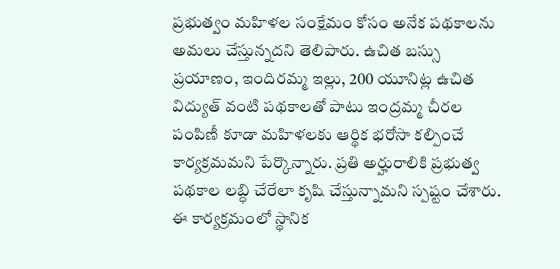ప్రభుత్వం మహిళల సంక్షేమం కోసం అనేక పథకాలను అమలు చేస్తున్నదని తెలిపారు. ఉచిత బస్సు ప్రయాణం, ఇందిరమ్మ ఇల్లు, 200 యూనిట్ల ఉచిత విద్యుత్ వంటి పథకాలతో పాటు ఇంద్రమ్మ చీరల పంపిణీ కూడా మహిళలకు ఆర్థిక భరోసా కల్పించే కార్యక్రమమని పేర్కొన్నారు. ప్రతి అర్హురాలికి ప్రభుత్వ పథకాల లబ్ధి చేరేలా కృషి చేస్తున్నామని స్పష్టం చేశారు.
ఈ కార్యక్రమంలో స్థానిక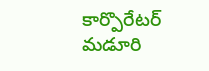కార్పొరేటర్ మడూరి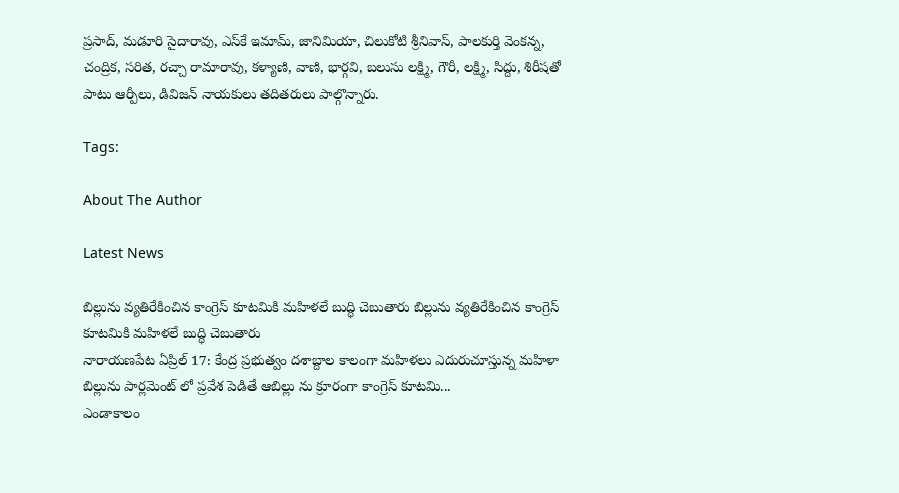ప్రసాద్, మడూరి సైదారావు, ఎస్‌కే ఇమామ్, జానిమియా, చిలుకోటి శ్రీనివాస్, పాలకుర్తి వెంకన్న, చంద్రిక, సరిత, రచ్చా రామారావు, కళ్యాణి, వాణి, భార్గవి, బలుసు లక్ష్మి, గౌరీ, లక్ష్మి, సిద్దు, శిరీషతో పాటు ఆర్పీలు, డివిజన్ నాయకులు తదితరులు పాల్గొన్నారు.

Tags:

About The Author

Latest News

బిల్లును వ్యతిరేకించిన కాంగ్రెస్ కూటమికి మహిళలే బుద్ధి చెబుతారు బిల్లును వ్యతిరేకించిన కాంగ్రెస్ కూటమికి మహిళలే బుద్ధి చెబుతారు
నారాయణపేట ఏప్రిల్ 17: కేంద్ర ప్రభుత్వం దశాబ్దాల కాలంగా మహిళలు ఎదురుచూస్తున్న మహిళా బిల్లును పార్లమెంట్ లో ప్రవేశ పెడితే ఆబిల్లు ను క్రూరంగా కాంగ్రెస్ కూటమి...
ఎండాకాలం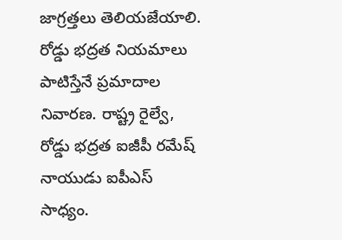జాగ్రత్తలు తెలియజేయాలి.
రోడ్డు భద్రత నియమాలు పాటిస్తేనే ప్రమాదాల నివారణ. రాష్ట్ర రైల్వే, రోడ్డు భద్రత ఐజీపీ రమేష్ నాయుడు ఐపీఎస్ సాధ్యం.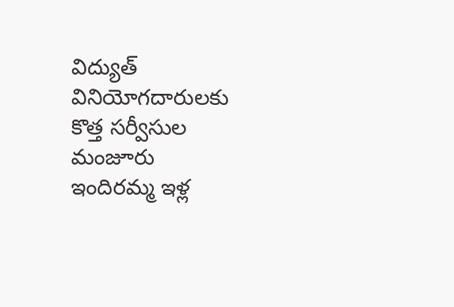విద్యుత్ వినియోగదారులకు కొత్త సర్వీసుల మంజూరు
ఇందిరమ్మ ఇళ్ల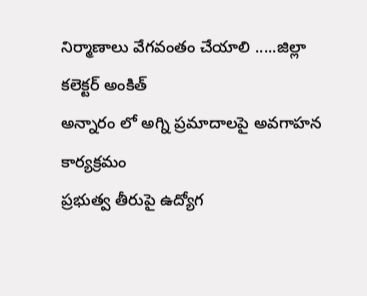నిర్మాణాలు వేగవంతం చేయాలి .....జిల్లా కలెక్టర్ అంకిత్
అన్నారం లో అగ్ని ప్రమాదాలపై అవగాహన కార్యక్రమం
ప్రభుత్వ తీరుపై ఉద్యోగ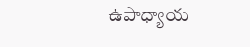ఉపాధ్యాయ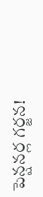పెన్షనర్ల గర్జన!